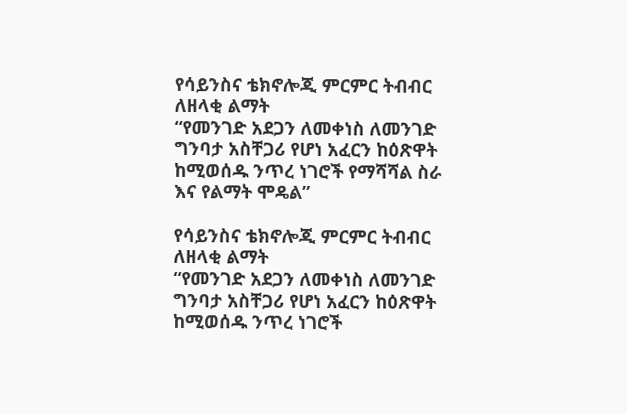የሳይንስና ቴክኖሎጂ ምርምር ትብብር ለዘላቂ ልማት
“የመንገድ አደጋን ለመቀነስ ለመንገድ ግንባታ አስቸጋሪ የሆነ አፈርን ከዕጽዋት ከሚወሰዱ ንጥረ ነገሮች የማሻሻል ስራ እና የልማት ሞዴል”

የሳይንስና ቴክኖሎጂ ምርምር ትብብር ለዘላቂ ልማት
“የመንገድ አደጋን ለመቀነስ ለመንገድ ግንባታ አስቸጋሪ የሆነ አፈርን ከዕጽዋት ከሚወሰዱ ንጥረ ነገሮች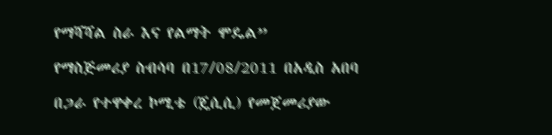የማሻሻል ስራ እና የልማት ሞዴል”

የማስጅመሪያ ስብሳባ በ17/08/2011 በአዲስ አበባ

በጋራ የተዋቀረ ኮሚቴ (ጄሲሲ) የመጀመሪያው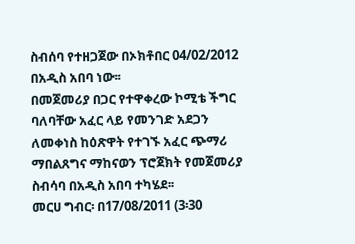ስብሰባ የተዘጋጀው በኦክቶበር 04/02/2012 በአዲስ አበባ ነው፡፡
በመጀመሪያ በጋር የተዋቀረው ኮሚቴ ችግር ባለባቸው አፈር ላይ የመንገድ አደጋን ለመቀነስ ከዕጽዋት የተገኙ አፈር ጭማሪ ማበልጸግና ማከናወን ፕሮጀክት የመጀመሪያ ስብሳባ በአዲስ አበባ ተካሄደ፡፡
መርሀ ግብር፡ በ17/08/2011 (3፡30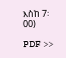እስከ 7፡00)

PDF >>